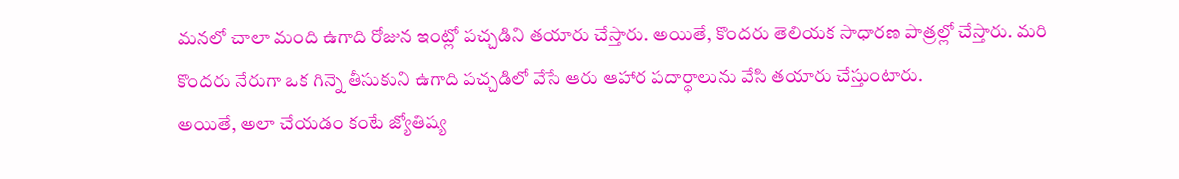మనలో చాలా మంది ఉగాది రోజున ఇంట్లో పచ్చడిని తయారు చేస్తారు. అయితే, కొందరు తెలియక సాధారణ పాత్రల్లో చేస్తారు. మరి కొందరు నేరుగా ఒక గిన్నె తీసుకుని ఉగాది పచ్చడిలో వేసే ఆరు ఆహార పదార్ధాలును వేసి తయారు చేస్తుంటారు.
అయితే, అలా చేయడం కంటే జ్యోతిష్య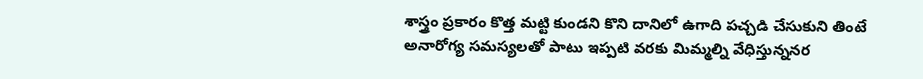శాస్త్రం ప్రకారం కొత్త మట్టి కుండని కొని దానిలో ఉగాది పచ్చడి చేసుకుని తింటే అనారోగ్య సమస్యలతో పాటు ఇప్పటి వరకు మిమ్మల్ని వేధిస్తున్ననర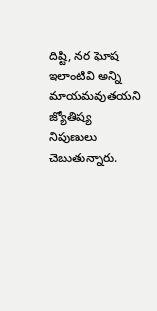దిష్టి, నర ఘోష ఇలాంటివి అన్ని మాయమవుతయని జ్యోతిష్య నిపుణులు చెబుతున్నారు.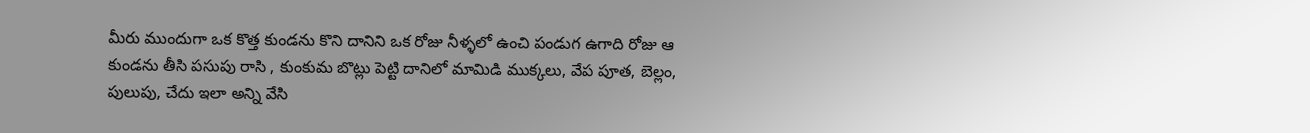మీరు ముందుగా ఒక కొత్త కుండను కొని దానిని ఒక రోజు నీళ్ళలో ఉంచి పండుగ ఉగాది రోజు ఆ కుండను తీసి పసుపు రాసి , కుంకుమ బొట్లు పెట్టి దానిలో మామిడి ముక్కలు, వేప పూత, బెల్లం, పులుపు, చేదు ఇలా అన్ని వేసి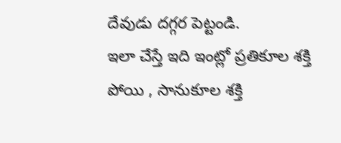దేవుడు దగ్గర పెట్టండి.
ఇలా చేస్తే ఇది ఇంట్లో ప్రతికూల శక్తి పోయి , సానుకూల శక్తి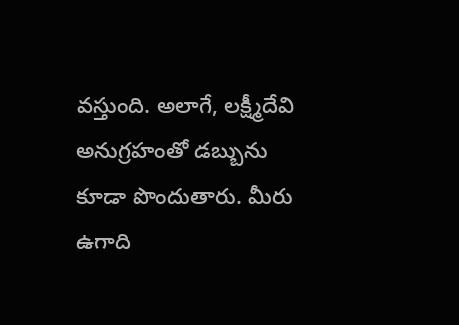వస్తుంది. అలాగే, లక్ష్మీదేవి అనుగ్రహంతో డబ్బును కూడా పొందుతారు. మీరు ఉగాది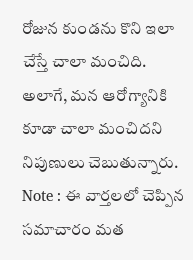రోజున కుండను కొని ఇలా చేస్తే చాలా మంచిది. అలాగే, మన ఆరోగ్యానికి కూడా చాలా మంచిదని నిపుణులు చెబుతున్నారు.
Note : ఈ వార్తలలో చెప్పిన సమాచారం మత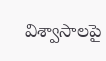విశ్వాసాలపై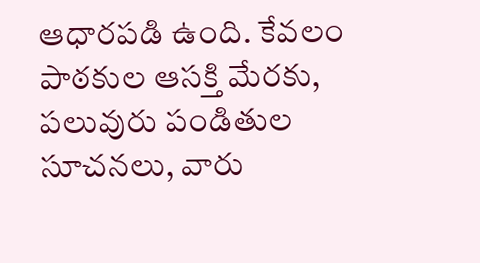ఆధారపడి ఉంది. కేవలం పాఠకుల ఆసక్తి మేరకు, పలువురు పండితుల సూచనలు, వారు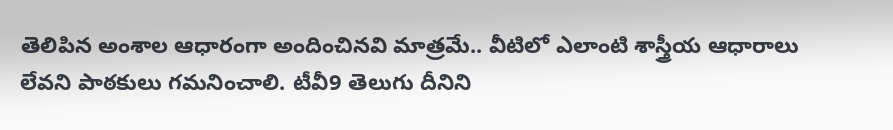తెలిపిన అంశాల ఆధారంగా అందించినవి మాత్రమే.. వీటిలో ఎలాంటి శాస్త్రీయ ఆధారాలు లేవని పాఠకులు గమనించాలి. టీవీ9 తెలుగు దీనిని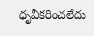ధృవీకరించలేదు